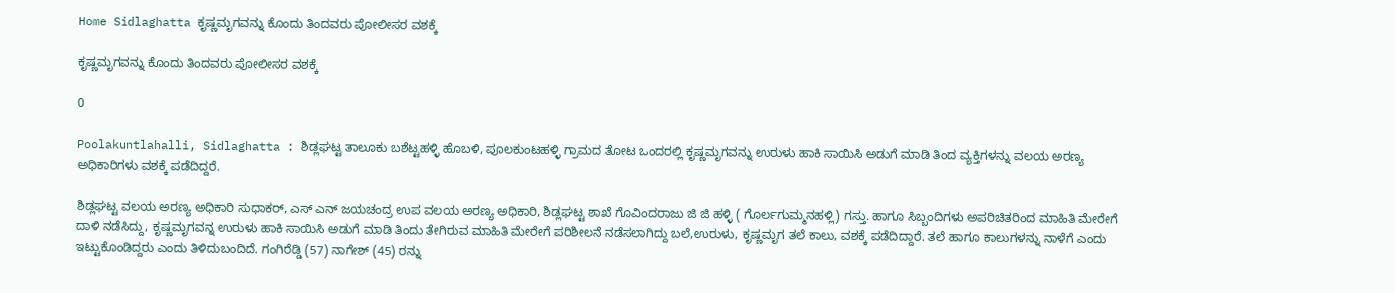Home Sidlaghatta ಕೃಷ್ಣಮೃಗವನ್ನು ಕೊಂದು ತಿಂದವರು ಪೋಲೀಸರ ವಶಕ್ಕೆ

ಕೃಷ್ಣಮೃಗವನ್ನು ಕೊಂದು ತಿಂದವರು ಪೋಲೀಸರ ವಶಕ್ಕೆ

0

Poolakuntlahalli, Sidlaghatta : ಶಿಡ್ಲಘಟ್ಟ ತಾಲೂಕು ಬಶೆಟ್ಟಹಳ್ಳಿ ಹೊಬಳಿ, ಪೂಲಕುಂಟಹಳ್ಳಿ ಗ್ರಾಮದ ತೋಟ ಒಂದರಲ್ಲಿ ಕೃಷ್ಣಮೃಗವನ್ನು ಉರುಳು ಹಾಕಿ ಸಾಯಿಸಿ ಅಡುಗೆ ಮಾಡಿ ತಿಂದ ವ್ಯಕ್ತಿಗಳನ್ನು ವಲಯ ಅರಣ್ಯ ಅಧಿಕಾರಿಗಳು ವಶಕ್ಕೆ ಪಡೆದಿದ್ದರೆ.

ಶಿಡ್ಲಘಟ್ಟ ವಲಯ ಅರಣ್ಯ ಅಧಿಕಾರಿ ಸುಧಾಕರ್, ಎಸ್ ಎನ್ ಜಯಚಂದ್ರ ಉಪ ವಲಯ ಅರಣ್ಯ ಅಧಿಕಾರಿ, ಶಿಡ್ಲಘಟ್ಟ ಶಾಖೆ ಗೊವಿಂದರಾಜು ಜಿ ಜಿ ಹಳ್ಳಿ‌ ( ಗೊರ್ಲಗುಮ್ಮನಹಳ್ಲಿ) ಗಸ್ತು. ಹಾಗೂ ಸಿಬ್ಬಂದಿಗಳು ಅಪರಿಚಿತರಿಂದ ಮಾಹಿತಿ ಮೇರೇಗೆ ದಾಳಿ ನಡೆಸಿದ್ದು, ಕೃಷ್ಣಮೃಗವನ್ನ ಉರುಳು ಹಾಕಿ ಸಾಯಿಸಿ ಅಡುಗೆ ಮಾಡಿ ತಿಂದು ತೇಗಿರುವ ಮಾಹಿತಿ‌ ಮೇರೇಗೆ ಪರಿಶೀಲನೆ ನಡೆಸಲಾಗಿದ್ದು ಬಲೆ,ಉರುಳು, ಕೃಷ್ಣಮೃಗ ತಲೆ ಕಾಲು, ವಶಕ್ಕೆ ಪಡೆದಿದ್ದಾರೆ. ತಲೆ ಹಾಗೂ ಕಾಲುಗಳನ್ನು ನಾಳೆಗೆ ಎಂದು ಇಟ್ಟುಕೊಂಡಿದ್ದರು ಎಂದು ತಿಳಿದುಬಂದಿದೆ. ಗಂಗಿರೆಡ್ಡಿ (57) ನಾಗೇಶ್ (45) ರನ್ನು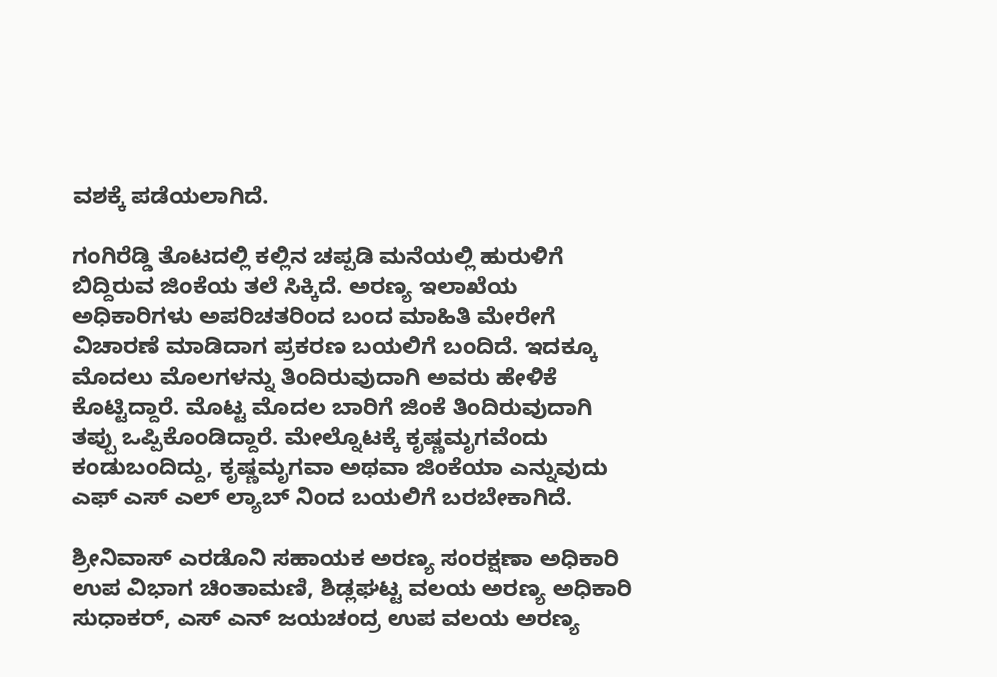ವಶಕ್ಕೆ ಪಡೆಯಲಾಗಿದೆ.

ಗಂಗಿರೆಡ್ಡಿ ತೊಟದಲ್ಲಿ ಕಲ್ಲಿನ ಚಪ್ಪಡಿ ಮನೆಯಲ್ಲಿ ಹುರುಳಿಗೆ ಬಿದ್ದಿರುವ ಜಿಂಕೆಯ ತಲೆ ಸಿಕ್ಕಿದೆ. ಅರಣ್ಯ ಇಲಾಖೆಯ ಅಧಿಕಾರಿಗಳು ಅಪರಿಚತರಿಂದ ಬಂದ ಮಾಹಿತಿ ಮೇರೇಗೆ ವಿಚಾರಣೆ ಮಾಡಿದಾಗ ಪ್ರಕರಣ ಬಯಲಿಗೆ ಬಂದಿದೆ. ಇದಕ್ಕೂ‌ ಮೊದಲು ಮೊಲಗಳನ್ನು ತಿಂದಿರುವುದಾಗಿ ಅವರು ಹೇಳಿಕೆ ಕೊಟ್ಟಿದ್ದಾರೆ. ಮೊಟ್ಟ ಮೊದಲ ಬಾರಿಗೆ ಜಿಂಕೆ ತಿಂದಿರುವುದಾಗಿ ತಪ್ಪು ಒಪ್ಪಿಕೊಂಡಿದ್ದಾರೆ. ಮೇಲ್ನೊಟಕ್ಕೆ ಕೃಷ್ಣಮೃಗವೆಂದು ಕಂಡುಬಂದಿದ್ದು, ಕೃಷ್ಣಮೃಗವಾ ಅಥವಾ ಜಿಂಕೆಯಾ ಎನ್ನುವುದು ಎಫ್ ಎಸ್ ಎಲ್ ಲ್ಯಾಬ್ ನಿಂದ ಬಯಲಿಗೆ ಬರಬೇಕಾಗಿದೆ.

ಶ್ರೀನಿವಾಸ್ ಎರಡೊನಿ ಸಹಾಯಕ ಅರಣ್ಯ ಸಂರಕ್ಷಣಾ ಅಧಿಕಾರಿ ಉಪ ವಿಭಾಗ ಚಿಂತಾಮಣಿ, ಶಿಡ್ಲಘಟ್ಟ ವಲಯ ಅರಣ್ಯ ಅಧಿಕಾರಿ ಸುಧಾಕರ್, ಎಸ್ ಎನ್ ಜಯಚಂದ್ರ ಉಪ ವಲಯ ಅರಣ್ಯ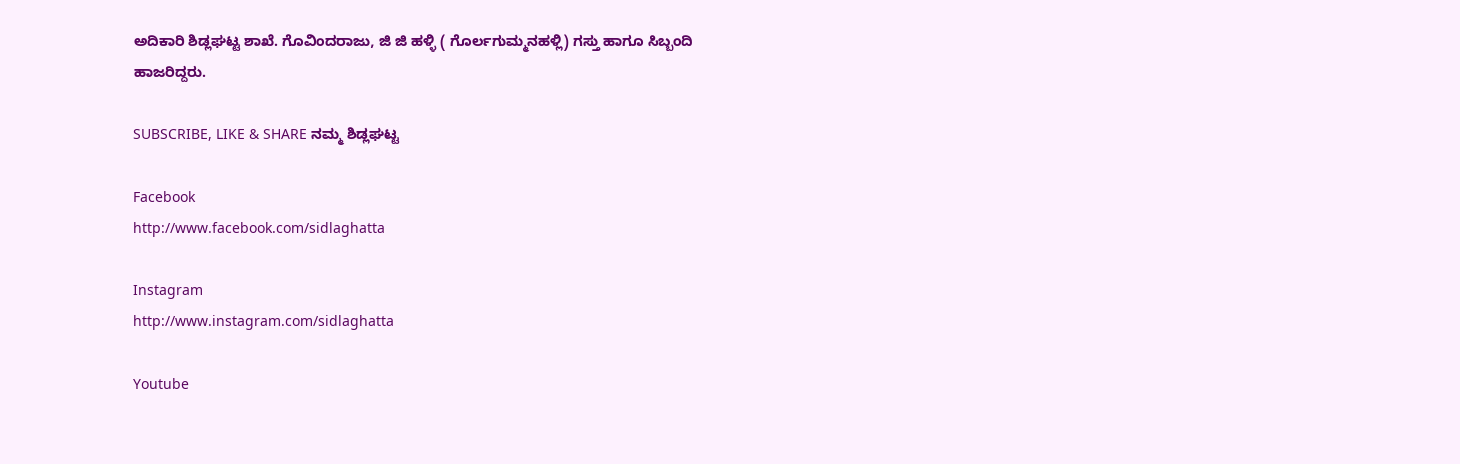ಅದಿಕಾರಿ ಶಿಡ್ಲಘಟ್ಟ ಶಾಖೆ. ಗೊವಿಂದರಾಜು, ಜಿ ಜಿ ಹಳ್ಳಿ‌ ( ಗೊರ್ಲಗುಮ್ಮನಹಳ್ಲಿ) ಗಸ್ತು ಹಾಗೂ ಸಿಬ್ಬಂದಿ ಹಾಜರಿದ್ದರು.

SUBSCRIBE, LIKE & SHARE ನಮ್ಮ ಶಿಡ್ಲಘಟ್ಟ

Facebook
http://www.facebook.com/sidlaghatta

Instagram
http://www.instagram.com/sidlaghatta

Youtube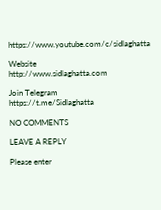https://www.youtube.com/c/sidlaghatta

Website
http://www.sidlaghatta.com

Join Telegram
https://t.me/Sidlaghatta

NO COMMENTS

LEAVE A REPLY

Please enter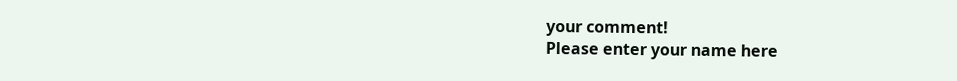your comment!
Please enter your name here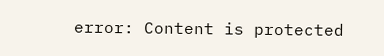error: Content is protected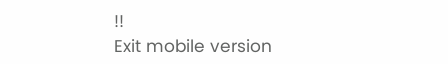!!
Exit mobile version